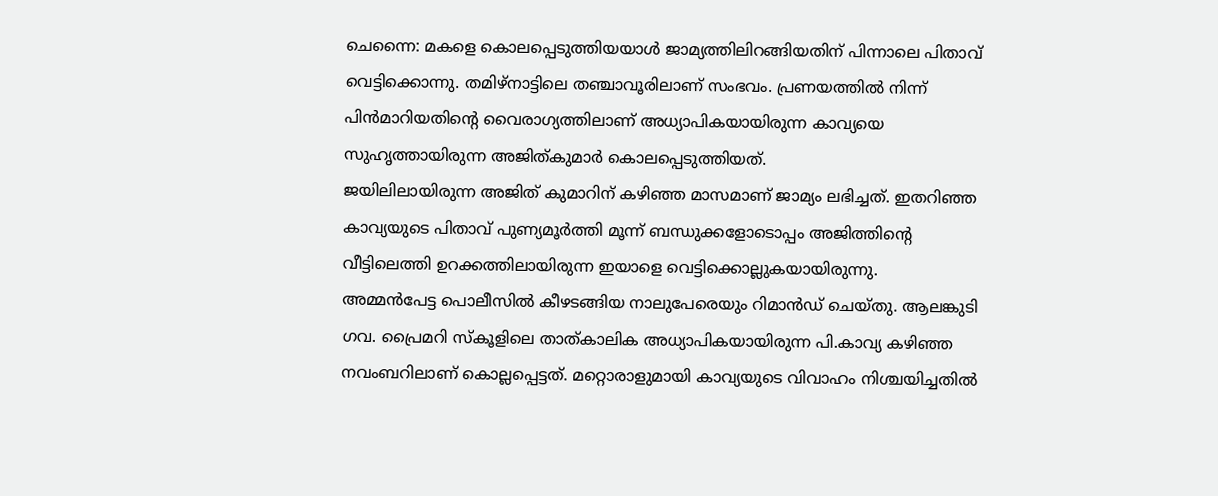ചെന്നൈ: മകളെ കൊലപ്പെടുത്തിയയാൾ ജാമ്യത്തിലിറങ്ങിയതിന് പിന്നാലെ പിതാവ് വെട്ടിക്കൊന്നു. തമിഴ്നാട്ടിലെ തഞ്ചാവൂരിലാണ് സംഭവം. പ്രണയത്തിൽ നിന്ന് പിൻമാറിയതിന്റെ വൈരാഗ്യത്തിലാണ് അധ്യാപികയായിരുന്ന കാവ്യയെ സുഹൃത്തായിരുന്ന അജിത്കുമാർ കൊലപ്പെടുത്തിയത്.
ജയിലിലായിരുന്ന അജിത് കുമാറിന് കഴിഞ്ഞ മാസമാണ് ജാമ്യം ലഭിച്ചത്. ഇതറിഞ്ഞ കാവ്യയുടെ പിതാവ് പുണ്യമൂർത്തി മൂന്ന് ബന്ധുക്കളോടൊപ്പം അജിത്തിന്റെ വീട്ടിലെത്തി ഉറക്കത്തിലായിരുന്ന ഇയാളെ വെട്ടിക്കൊല്ലുകയായിരുന്നു.
അമ്മൻപേട്ട പൊലീസിൽ കീഴടങ്ങിയ നാലുപേരെയും റിമാൻഡ് ചെയ്തു. ആലങ്കുടി ഗവ. പ്രൈമറി സ്കൂളിലെ താത്കാലിക അധ്യാപികയായിരുന്ന പി.കാവ്യ കഴിഞ്ഞ നവംബറിലാണ് കൊല്ലപ്പെട്ടത്. മറ്റൊരാളുമായി കാവ്യയുടെ വിവാഹം നിശ്ചയിച്ചതിൽ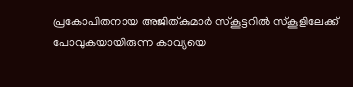പ്രകോപിതനായ അജിത്കുമാർ സ്കൂട്ടറിൽ സ്കൂളിലേക്ക് പോവുകയായിരുന്ന കാവ്യയെ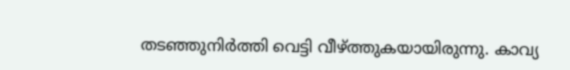തടഞ്ഞുനിർത്തി വെട്ടി വീഴ്ത്തുകയായിരുന്നു. കാവ്യ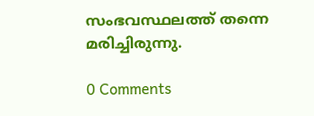സംഭവസ്ഥലത്ത് തന്നെ മരിച്ചിരുന്നു.

0 Comments